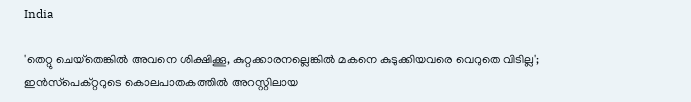India

'തെറ്റു ചെയ്‌തെങ്കില്‍ അവനെ ശിക്ഷിക്കൂ, കുറ്റക്കാരനല്ലെങ്കില്‍ മകനെ കുടുക്കിയവരെ വെറുതെ വിടില്ല';  ഇന്‍സ്‌പെക്റ്ററുടെ കൊലപാതകത്തില്‍ അറസ്റ്റിലായ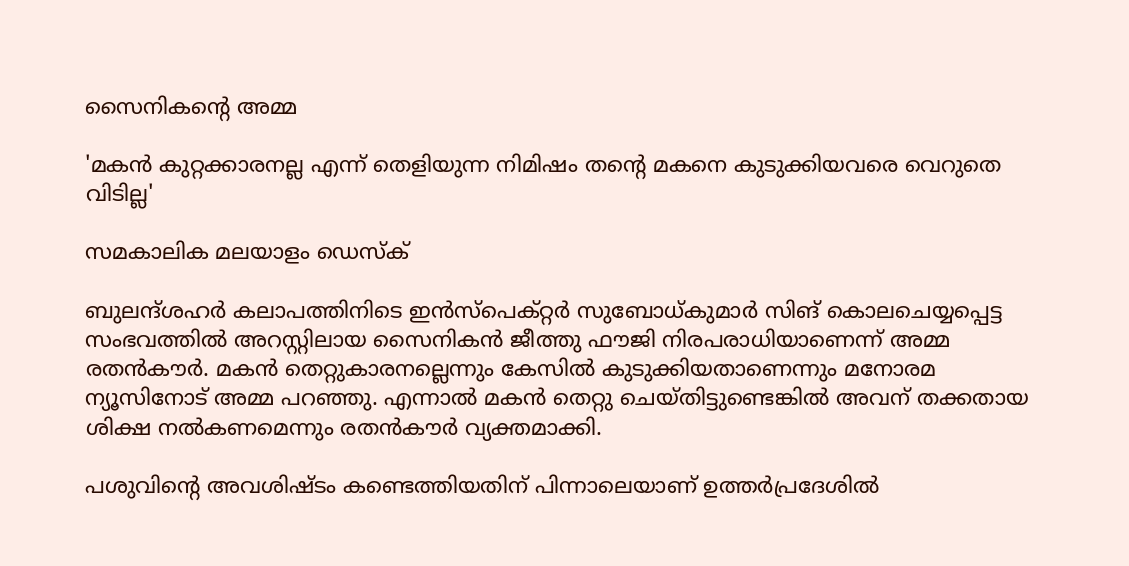സൈനികന്റെ അമ്മ

'മകന്‍ കുറ്റക്കാരനല്ല എന്ന് തെളിയുന്ന നിമിഷം തന്റെ മകനെ കുടുക്കിയവരെ വെറുതെ വിടില്ല'

സമകാലിക മലയാളം ഡെസ്ക്

ബുലന്ദ്ശഹര്‍ കലാപത്തിനിടെ ഇന്‍സ്‌പെക്റ്റര്‍ സുബോധ്കുമാര്‍ സിങ് കൊലചെയ്യപ്പെട്ട സംഭവത്തില്‍ അറസ്റ്റിലായ സൈനികന്‍ ജീത്തു ഫൗജി നിരപരാധിയാണെന്ന് അമ്മ രതന്‍കൗര്‍. മകന്‍ തെറ്റുകാരനല്ലെന്നും കേസില്‍ കുടുക്കിയതാണെന്നും മനോരമ ന്യൂസിനോട് അമ്മ പറഞ്ഞു. എന്നാല്‍ മകന്‍ തെറ്റു ചെയ്തിട്ടുണ്ടെങ്കില്‍ അവന് തക്കതായ ശിക്ഷ നല്‍കണമെന്നും രതന്‍കൗര്‍ വ്യക്തമാക്കി.

പശുവിന്റെ അവശിഷ്ടം കണ്ടെത്തിയതിന് പിന്നാലെയാണ് ഉത്തര്‍പ്രദേശില്‍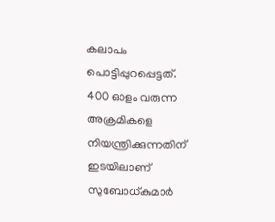കലാപം പൊട്ടിപ്പുറപ്പെട്ടത്. 400 ഓളം വരുന്ന അക്രമികളെ നിയന്ത്രിക്കുന്നതിന് ഇടയിലാണ് സുബോധ്കുമാര്‍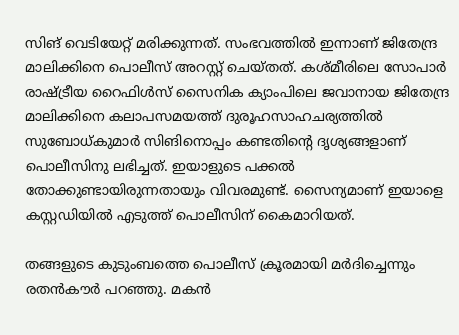സിങ് വെടിയേറ്റ് മരിക്കുന്നത്. സംഭവത്തില്‍ ഇന്നാണ് ജിതേന്ദ്ര മാലിക്കിനെ പൊലീസ് അറസ്റ്റ് ചെയ്തത്. കശ്മീരിലെ സോപാര്‍ രാഷ്ട്രീയ റൈഫിള്‍സ് സൈനിക ക്യാംപിലെ ജവാനായ ജിതേന്ദ്ര മാലിക്കിനെ കലാപസമയത്ത് ദുരൂഹസാഹചര്യത്തില്‍ സുബോധ്കുമാര്‍ സിങിനൊപ്പം കണ്ടതിന്റെ ദൃശ്യങ്ങളാണ് പൊലീസിനു ലഭിച്ചത്. ഇയാളുടെ പക്കല്‍ തോക്കുണ്ടായിരുന്നതായും വിവരമുണ്ട്. സൈന്യമാണ് ഇയാളെ കസ്റ്റഡിയില്‍ എടുത്ത് പൊലീസിന് കൈമാറിയത്.

തങ്ങളുടെ കുടുംബത്തെ പൊലീസ് ക്രൂരമായി മര്‍ദിച്ചെന്നും രതന്‍കൗര്‍ പറഞ്ഞു. മകന്‍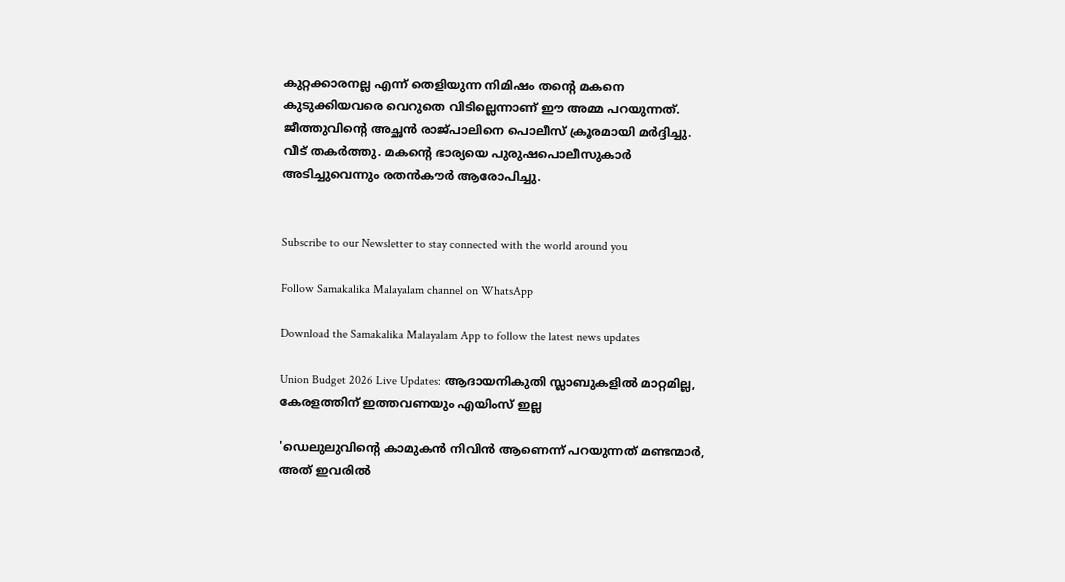കുറ്റക്കാരനല്ല എന്ന് തെളിയുന്ന നിമിഷം തന്റെ മകനെ കുടുക്കിയവരെ വെറുതെ വിടില്ലെന്നാണ് ഈ അമ്മ പറയുന്നത്. ജീത്തുവിന്റെ അച്ഛന്‍ രാജ്പാലിനെ പൊലീസ് ക്രൂരമായി മര്‍ദ്ദിച്ചു. വീട് തകര്‍ത്തു. മകന്റെ ഭാര്യയെ പുരുഷപൊലീസുകാര്‍ അടിച്ചുവെന്നും രതന്‍കൗര്‍ ആരോപിച്ചു.


Subscribe to our Newsletter to stay connected with the world around you

Follow Samakalika Malayalam channel on WhatsApp

Download the Samakalika Malayalam App to follow the latest news updates

Union Budget 2026 Live Updates: ആദായനികുതി സ്ലാബുകളില്‍ മാറ്റമില്ല, കേരളത്തിന് ഇത്തവണയും എയിംസ് ഇല്ല

'ഡെലുലുവിന്റെ കാമുകന്‍ നിവിന്‍ ആണെന്ന് പറയുന്നത് മണ്ടന്മാര്‍, അത് ഇവരില്‍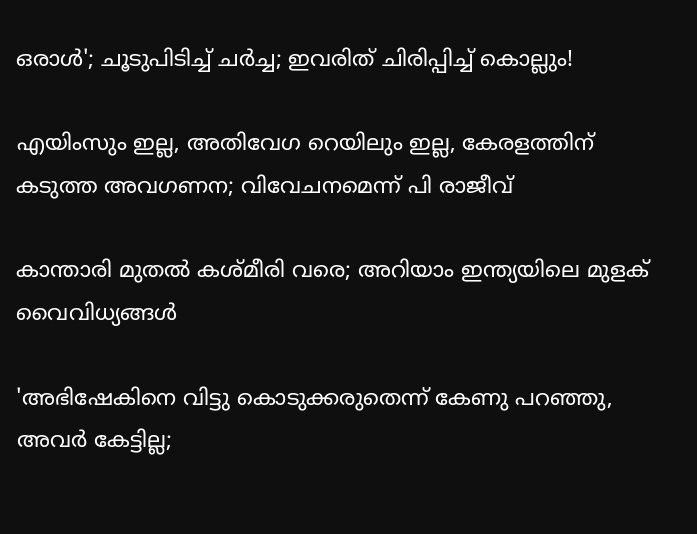ഒരാള്‍'; ചൂടുപിടിച്ച് ചര്‍ച്ച; ഇവരിത് ചിരിപ്പിച്ച് കൊല്ലും!

എയിംസും ഇല്ല, അതിവേഗ റെയിലും ഇല്ല, കേരളത്തിന് കടുത്ത അവഗണന; വിവേചനമെന്ന് പി രാജീവ്

കാന്താരി മുതൽ കശ്മീരി വരെ; അറിയാം ഇന്ത്യയിലെ മുളക് വൈവിധ്യങ്ങൾ

'അഭിഷേകിനെ വിട്ടു കൊടുക്കരുതെന്ന് കേണു പറഞ്ഞു, അവര്‍ കേട്ടില്ല;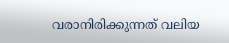വരാനിരിക്കുന്നത് വലിയ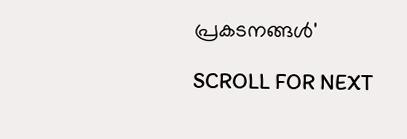പ്രകടനങ്ങള്‍'

SCROLL FOR NEXT